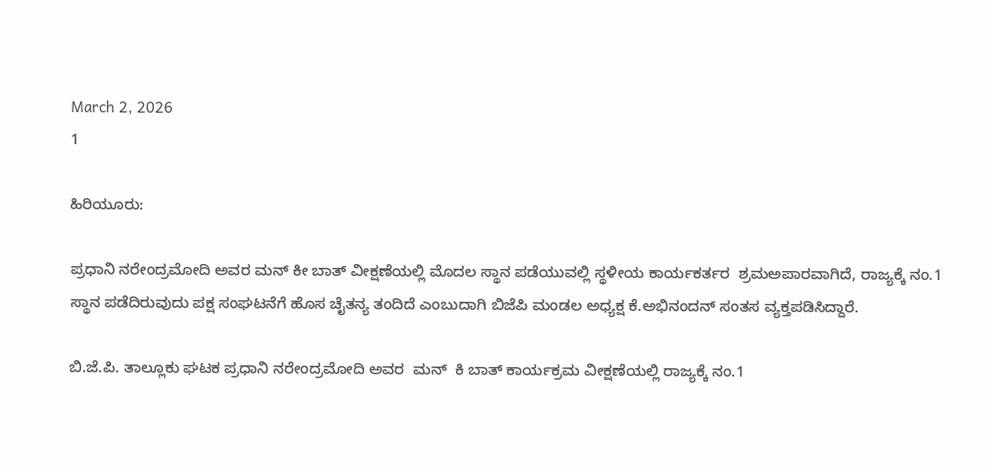March 2, 2026
1

ಹಿರಿಯೂರು:

ಪ್ರಧಾನಿ ನರೇಂದ್ರಮೋದಿ ಅವರ ಮನ್ ಕೀ ಬಾತ್ ವೀಕ್ಷಣೆಯಲ್ಲಿ ಮೊದಲ ಸ್ಥಾನ ಪಡೆಯುವಲ್ಲಿ ಸ್ಥಳೀಯ ಕಾರ್ಯಕರ್ತರ  ಶ್ರಮಅಪಾರವಾಗಿದೆ, ರಾಜ್ಯಕ್ಕೆ ನಂ.1 ಸ್ಥಾನ ಪಡೆದಿರುವುದು ಪಕ್ಷ ಸಂಘಟನೆಗೆ ಹೊಸ ಚೈತನ್ಯ ತಂದಿದೆ ಎಂಬುದಾಗಿ ಬಿಜೆಪಿ ಮಂಡಲ ಅಧ್ಯಕ್ಷ ಕೆ.ಅಭಿನಂದನ್ ಸಂತಸ ವ್ಯಕ್ತಪಡಿಸಿದ್ದಾರೆ.

ಬಿ.ಜೆ.ಪಿ. ತಾಲ್ಲೂಕು ಘಟಕ ಪ್ರಧಾನಿ ನರೇಂದ್ರಮೋದಿ ಅವರ  ಮನ್  ಕಿ ಬಾತ್ ಕಾರ್ಯಕ್ರಮ ವೀಕ್ಷಣೆಯಲ್ಲಿ ರಾಜ್ಯಕ್ಕೆ ನಂ.1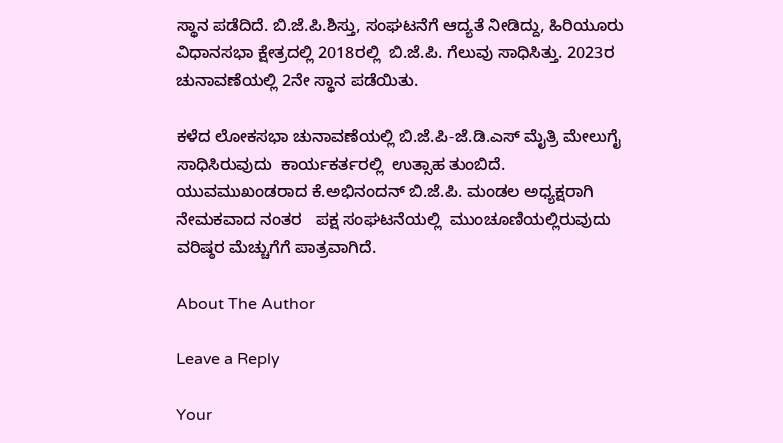ಸ್ಥಾನ ಪಡೆದಿದೆ. ಬಿ.ಜೆ.ಪಿ.ಶಿಸ್ತು, ಸಂಘಟನೆಗೆ ಆದ್ಯತೆ ನೀಡಿದ್ದು, ಹಿರಿಯೂರು ವಿಧಾನಸಭಾ ಕ್ಷೇತ್ರದಲ್ಲಿ 2018ರಲ್ಲಿ  ಬಿ.ಜೆ.ಪಿ. ಗೆಲುವು ಸಾಧಿಸಿತ್ತು. 2023ರ ಚುನಾವಣೆಯಲ್ಲಿ 2ನೇ ಸ್ಥಾನ ಪಡೆಯಿತು.

ಕಳೆದ ಲೋಕಸಭಾ ಚುನಾವಣೆಯಲ್ಲಿ ಬಿ.ಜೆ.ಪಿ-ಜೆ.ಡಿ.ಎಸ್ ಮೈತ್ರಿ ಮೇಲುಗೈ ಸಾಧಿಸಿರುವುದು  ಕಾರ್ಯಕರ್ತರಲ್ಲಿ  ಉತ್ಸಾಹ ತುಂಬಿದೆ. ಯುವಮುಖಂಡರಾದ ಕೆ.ಅಭಿನಂದನ್ ಬಿ.ಜೆ.ಪಿ. ಮಂಡಲ ಅಧ್ಯಕ್ಷರಾಗಿ  ನೇಮಕವಾದ ನಂತರ   ಪಕ್ಷ ಸಂಘಟನೆಯಲ್ಲಿ  ಮುಂಚೂಣಿಯಲ್ಲಿರುವುದು ವರಿಷ್ಠರ ಮೆಚ್ಚುಗೆಗೆ ಪಾತ್ರವಾಗಿದೆ.

About The Author

Leave a Reply

Your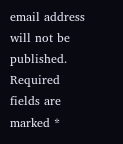email address will not be published. Required fields are marked *